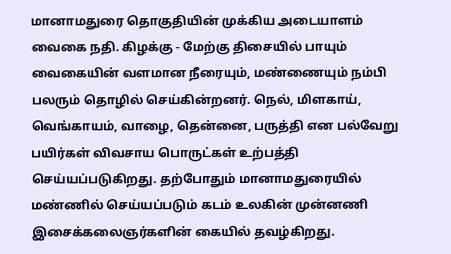மானாமதுரை தொகுதியின் முக்கிய அடையாளம் வைகை நதி. கிழக்கு - மேற்கு திசையில் பாயும் வைகையின் வளமான நீரையும், மண்ணையும் நம்பி பலரும் தொழில் செய்கின்றனர். நெல், மிளகாய், வெங்காயம், வாழை, தென்னை, பருத்தி என பல்வேறு பயிர்கள் விவசாய பொருட்கள் உற்பத்தி செய்யப்படுகிறது. தற்போதும் மானாமதுரையில் மண்ணில் செய்யப்படும் கடம் உலகின் முன்னணி இசைக்கலைஞர்களின் கையில் தவழ்கிறது.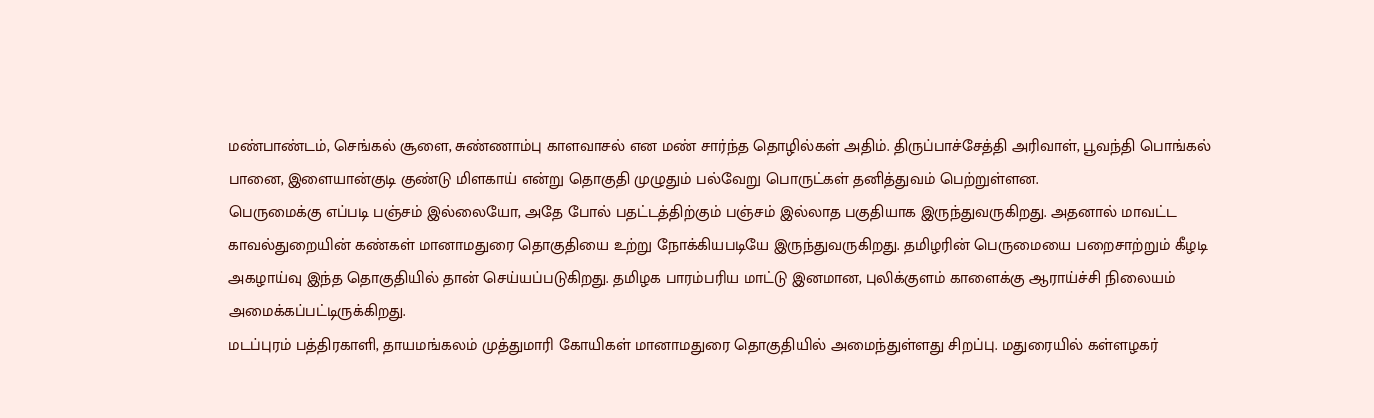மண்பாண்டம், செங்கல் சூளை, சுண்ணாம்பு காளவாசல் என மண் சார்ந்த தொழில்கள் அதிம். திருப்பாச்சேத்தி அரிவாள், பூவந்தி பொங்கல் பானை, இளையான்குடி குண்டு மிளகாய் என்று தொகுதி முழுதும் பல்வேறு பொருட்கள் தனித்துவம் பெற்றுள்ளன.
பெருமைக்கு எப்படி பஞ்சம் இல்லையோ, அதே போல் பதட்டத்திற்கும் பஞ்சம் இல்லாத பகுதியாக இருந்துவருகிறது. அதனால் மாவட்ட காவல்துறையின் கண்கள் மானாமதுரை தொகுதியை உற்று நோக்கியபடியே இருந்துவருகிறது. தமிழரின் பெருமையை பறைசாற்றும் கீழடி அகழாய்வு இந்த தொகுதியில் தான் செய்யப்படுகிறது. தமிழக பாரம்பரிய மாட்டு இனமான, புலிக்குளம் காளைக்கு ஆராய்ச்சி நிலையம் அமைக்கப்பட்டிருக்கிறது.
மடப்புரம் பத்திரகாளி, தாயமங்கலம் முத்துமாரி கோயிகள் மானாமதுரை தொகுதியில் அமைந்துள்ளது சிறப்பு. மதுரையில் கள்ளழகர்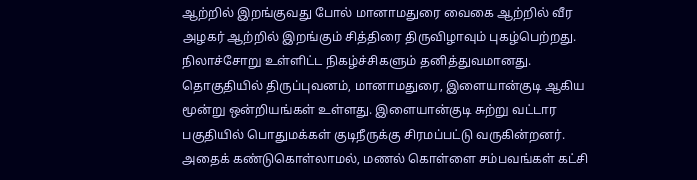ஆற்றில் இறங்குவது போல் மானாமதுரை வைகை ஆற்றில் வீர அழகர் ஆற்றில் இறங்கும் சித்திரை திருவிழாவும் புகழ்பெற்றது. நிலாச்சோறு உள்ளிட்ட நிகழ்ச்சிகளும் தனித்துவமானது.
தொகுதியில் திருப்புவனம், மானாமதுரை, இளையான்குடி ஆகிய மூன்று ஒன்றியங்கள் உள்ளது. இளையான்குடி சுற்று வட்டார பகுதியில் பொதுமக்கள் குடிநீருக்கு சிரமப்பட்டு வருகின்றனர். அதைக் கண்டுகொள்லாமல், மணல் கொள்ளை சம்பவங்கள் கட்சி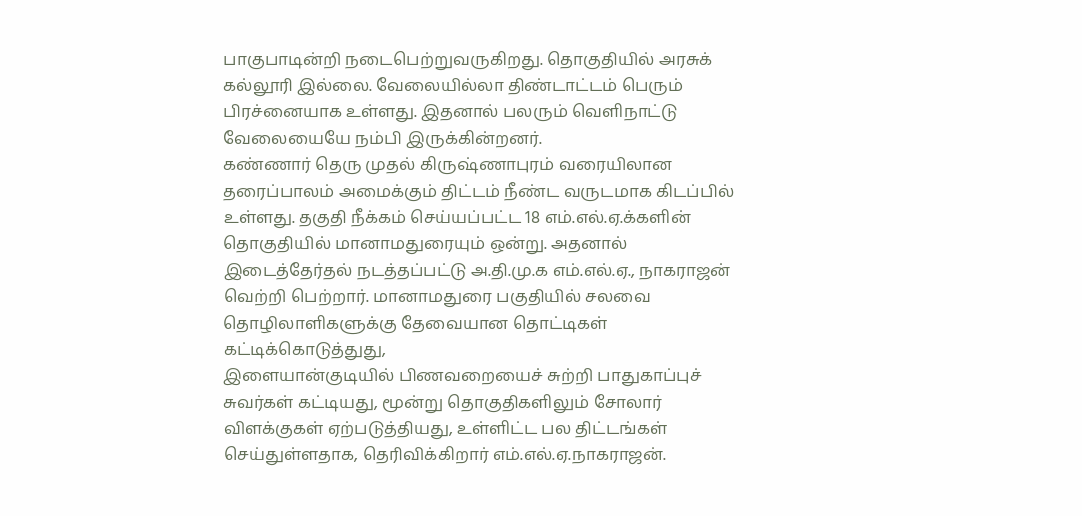பாகுபாடின்றி நடைபெற்றுவருகிறது. தொகுதியில் அரசுக் கல்லூரி இல்லை. வேலையில்லா திண்டாட்டம் பெரும் பிரச்னையாக உள்ளது. இதனால் பலரும் வெளிநாட்டு வேலையையே நம்பி இருக்கின்றனர்.
கண்ணார் தெரு முதல் கிருஷ்ணாபுரம் வரையிலான தரைப்பாலம் அமைக்கும் திட்டம் நீண்ட வருடமாக கிடப்பில் உள்ளது. தகுதி நீக்கம் செய்யப்பட்ட 18 எம்.எல்.ஏ.க்களின் தொகுதியில் மானாமதுரையும் ஒன்று. அதனால் இடைத்தேர்தல் நடத்தப்பட்டு அ.தி.மு.க எம்.எல்.ஏ., நாகராஜன் வெற்றி பெற்றார். மானாமதுரை பகுதியில் சலவை தொழிலாளிகளுக்கு தேவையான தொட்டிகள் கட்டிக்கொடுத்துது,
இளையான்குடியில் பிணவறையைச் சுற்றி பாதுகாப்புச் சுவர்கள் கட்டியது, மூன்று தொகுதிகளிலும் சோலார் விளக்குகள் ஏற்படுத்தியது, உள்ளிட்ட பல திட்டங்கள் செய்துள்ளதாக, தெரிவிக்கிறார் எம்.எல்.ஏ.நாகராஜன்.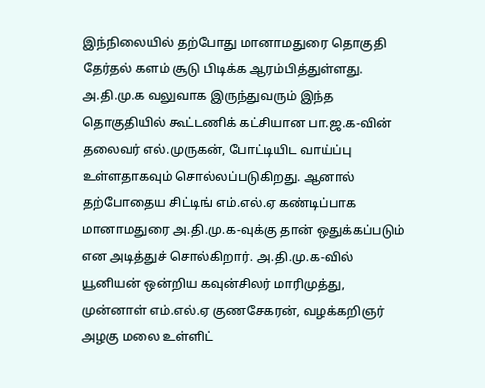இந்நிலையில் தற்போது மானாமதுரை தொகுதி தேர்தல் களம் சூடு பிடிக்க ஆரம்பித்துள்ளது.
அ.தி.மு.க வலுவாக இருந்துவரும் இந்த தொகுதியில் கூட்டணிக் கட்சியான பா.ஜ.க-வின் தலைவர் எல்.முருகன், போட்டியிட வாய்ப்பு உள்ளதாகவும் சொல்லப்படுகிறது. ஆனால் தற்போதைய சிட்டிங் எம்.எல்.ஏ கண்டிப்பாக மானாமதுரை அ.தி.மு.க-வுக்கு தான் ஒதுக்கப்படும் என அடித்துச் சொல்கிறார். அ.தி.மு.க-வில் யூனியன் ஒன்றிய கவுன்சிலர் மாரிமுத்து, முன்னாள் எம்.எல்.ஏ குணசேகரன், வழக்கறிஞர் அழகு மலை உள்ளிட்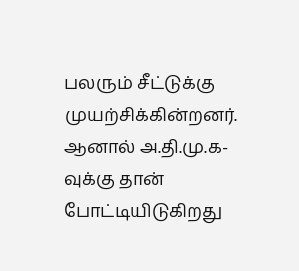பலரும் சீட்டுக்கு முயற்சிக்கின்றனர். ஆனால் அ.தி.மு.க-வுக்கு தான் போட்டியிடுகிறது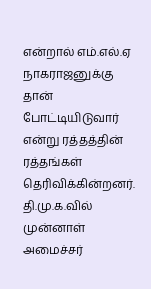என்றால் எம்.எல்.ஏ நாகராஜனுக்கு தான் போட்டியிடுவார் என்று ரத்தத்தின் ரத்தங்கள் தெரிவிக்கின்றனர்.
தி.மு.க.வில் முன்னாள் அமைச்சர்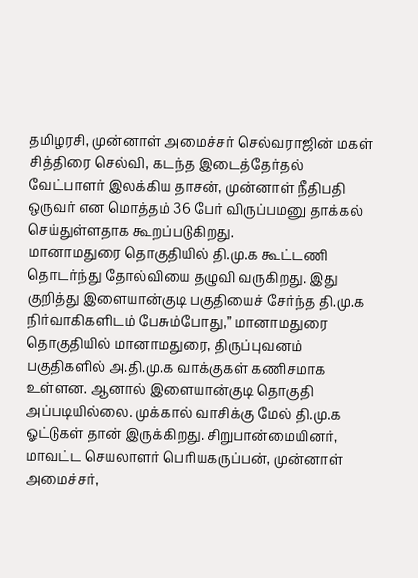தமிழரசி, முன்னாள் அமைச்சர் செல்வராஜின் மகள் சித்திரை செல்வி, கடந்த இடைத்தேர்தல் வேட்பாளர் இலக்கிய தாசன், முன்னாள் நீதிபதி ஒருவர் என மொத்தம் 36 பேர் விருப்பமனு தாக்கல் செய்துள்ளதாக கூறப்படுகிறது.
மானாமதுரை தொகுதியில் தி.மு.க கூட்டணி தொடர்ந்து தோல்வியை தழுவி வருகிறது. இது குறித்து இளையான்குடி பகுதியைச் சேர்ந்த தி.மு.க நிர்வாகிகளிடம் பேசும்போது,” மானாமதுரை தொகுதியில் மானாமதுரை, திருப்புவனம் பகுதிகளில் அ.தி.மு.க வாக்குகள் கணிசமாக உள்ளன. ஆனால் இளையான்குடி தொகுதி அப்படியில்லை. முக்கால் வாசிக்கு மேல் தி.மு.க ஓட்டுகள் தான் இருக்கிறது. சிறுபான்மையினர், மாவட்ட செயலாளர் பெரியகருப்பன், முன்னாள் அமைச்சர்,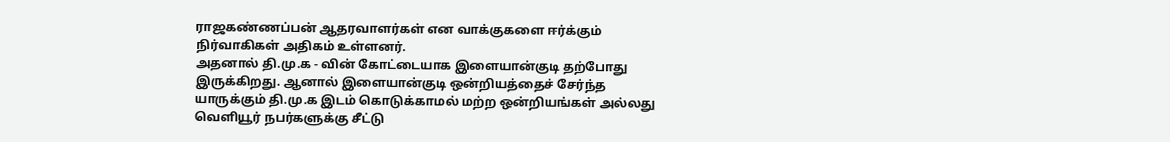ராஜகண்ணப்பன் ஆதரவாளர்கள் என வாக்குகளை ஈர்க்கும் நிர்வாகிகள் அதிகம் உள்ளனர்.
அதனால் தி.மு.க - வின் கோட்டையாக இளையான்குடி தற்போது இருக்கிறது. ஆனால் இளையான்குடி ஒன்றியத்தைச் சேர்ந்த யாருக்கும் தி.மு.க இடம் கொடுக்காமல் மற்ற ஒன்றியங்கள் அல்லது வெளியூர் நபர்களுக்கு சீட்டு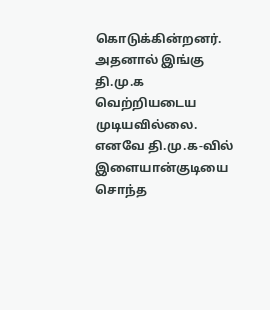கொடுக்கின்றனர். அதனால் இங்கு தி.மு.க வெற்றியடைய முடியவில்லை.
எனவே தி.மு.க-வில் இளையான்குடியை சொந்த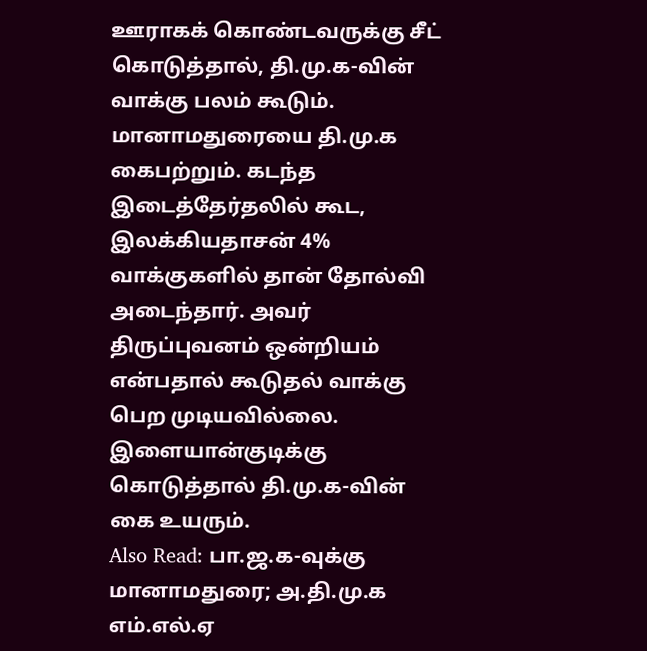ஊராகக் கொண்டவருக்கு சீட் கொடுத்தால், தி.மு.க-வின் வாக்கு பலம் கூடும். மானாமதுரையை தி.மு.க கைபற்றும். கடந்த இடைத்தேர்தலில் கூட, இலக்கியதாசன் 4% வாக்குகளில் தான் தோல்வி அடைந்தார். அவர் திருப்புவனம் ஒன்றியம் என்பதால் கூடுதல் வாக்கு பெற முடியவில்லை. இளையான்குடிக்கு கொடுத்தால் தி.மு.க-வின் கை உயரும்.
Also Read: பா.ஜ.க-வுக்கு மானாமதுரை; அ.தி.மு.க எம்.எல்.ஏ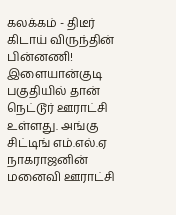கலக்கம் - திடீர் கிடாய் விருந்தின் பின்னணி!
இளையான்குடி பகுதியில் தான் நெட்டூர் ஊராட்சி உள்ளது. அங்கு சிட்டிங் எம்.எல்.ஏ நாகராஜனின் மனைவி ஊராட்சி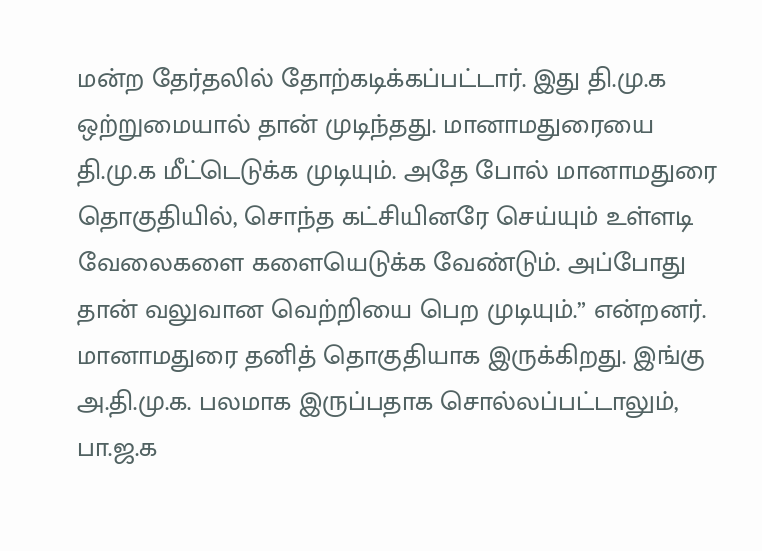மன்ற தேர்தலில் தோற்கடிக்கப்பட்டார். இது தி.மு.க ஒற்றுமையால் தான் முடிந்தது. மானாமதுரையை தி.மு.க மீட்டெடுக்க முடியும். அதே போல் மானாமதுரை தொகுதியில், சொந்த கட்சியினரே செய்யும் உள்ளடி வேலைகளை களையெடுக்க வேண்டும். அப்போது தான் வலுவான வெற்றியை பெற முடியும்.” என்றனர்.
மானாமதுரை தனித் தொகுதியாக இருக்கிறது. இங்கு அ.தி.மு.க. பலமாக இருப்பதாக சொல்லப்பட்டாலும், பா.ஜ.க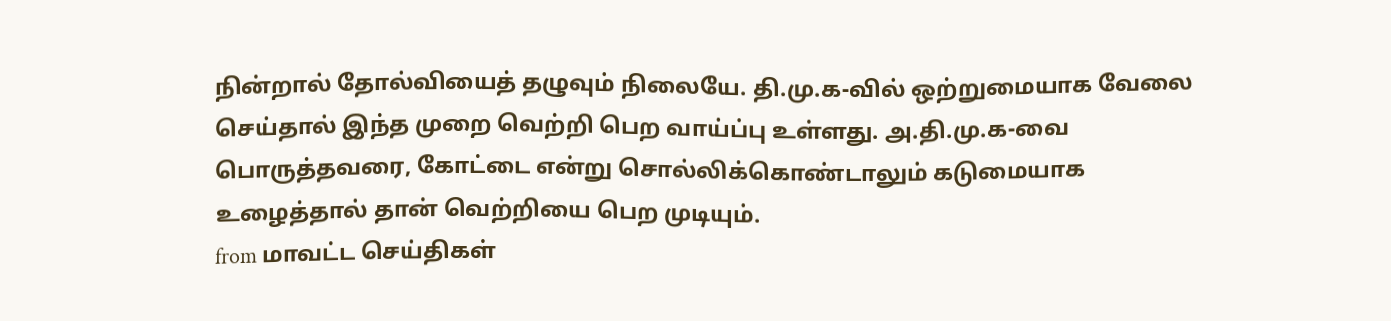நின்றால் தோல்வியைத் தழுவும் நிலையே. தி.மு.க-வில் ஒற்றுமையாக வேலை செய்தால் இந்த முறை வெற்றி பெற வாய்ப்பு உள்ளது. அ.தி.மு.க-வை பொருத்தவரை, கோட்டை என்று சொல்லிக்கொண்டாலும் கடுமையாக உழைத்தால் தான் வெற்றியை பெற முடியும்.
from மாவட்ட செய்திகள்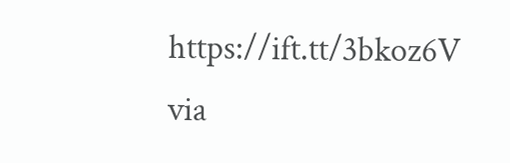https://ift.tt/3bkoz6V
via